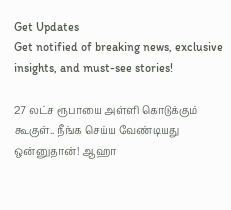Get Updates
Get notified of breaking news, exclusive insights, and must-see stories!

27 லட்ச ரூபாயை அள்ளி கொடுக்கும் கூகுள்.. நீங்க செய்ய வேண்டியது ஒன்னுதான்! ஆஹா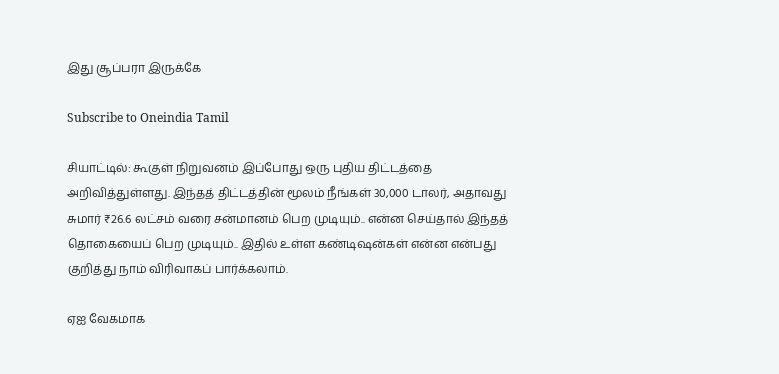இது சூப்பரா இருக்கே

Subscribe to Oneindia Tamil

சியாட்டில்: கூகுள் நிறுவனம் இப்போது ஒரு புதிய திட்டத்தை அறிவித்துள்ளது. இந்தத் திட்டத்தின் மூலம் நீங்கள் 30,000 டாலர், அதாவது சுமார் ₹26.6 லட்சம் வரை சன்மானம் பெற முடியும்.. என்ன செய்தால் இந்தத் தொகையைப் பெற முடியும்.. இதில் உள்ள கண்டிஷன்கள் என்ன என்பது குறித்து நாம் விரிவாகப் பார்க்கலாம்.

ஏஐ வேகமாக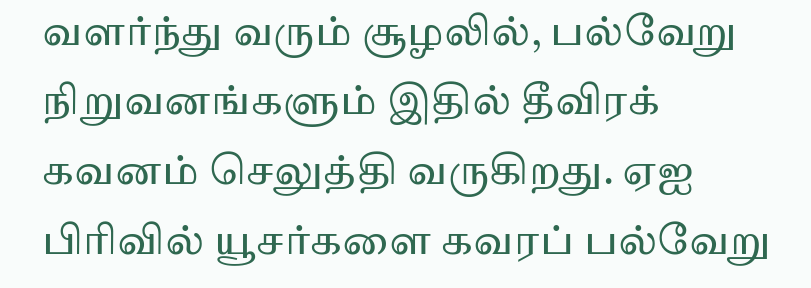வளர்ந்து வரும் சூழலில், பல்வேறு நிறுவனங்களும் இதில் தீவிரக் கவனம் செலுத்தி வருகிறது. ஏஐ பிரிவில் யூசர்களை கவரப் பல்வேறு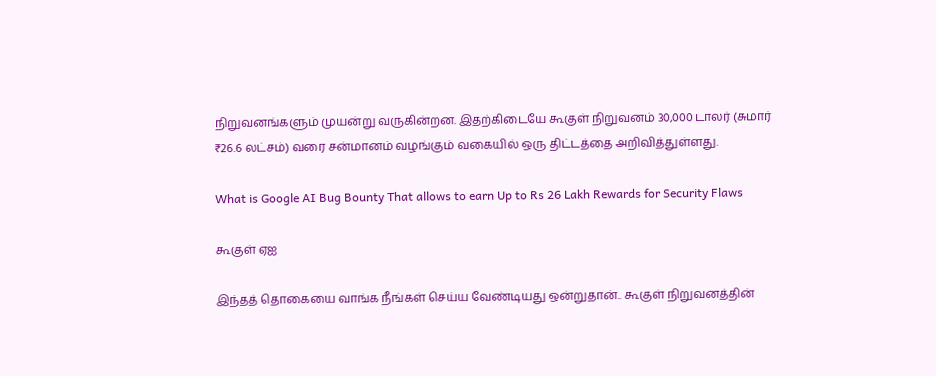நிறுவனங்களும் முயன்று வருகின்றன. இதற்கிடையே கூகுள் நிறுவனம் 30,000 டாலர் (சுமார் ₹26.6 லட்சம்) வரை சன்மானம் வழங்கும் வகையில் ஒரு திட்டத்தை அறிவித்துள்ளது.

What is Google AI Bug Bounty That allows to earn Up to Rs 26 Lakh Rewards for Security Flaws

கூகுள் ஏஐ

இந்தத் தொகையை வாங்க நீங்கள் செய்ய வேண்டியது ஒன்றுதான்.. கூகுள் நிறுவனத்தின்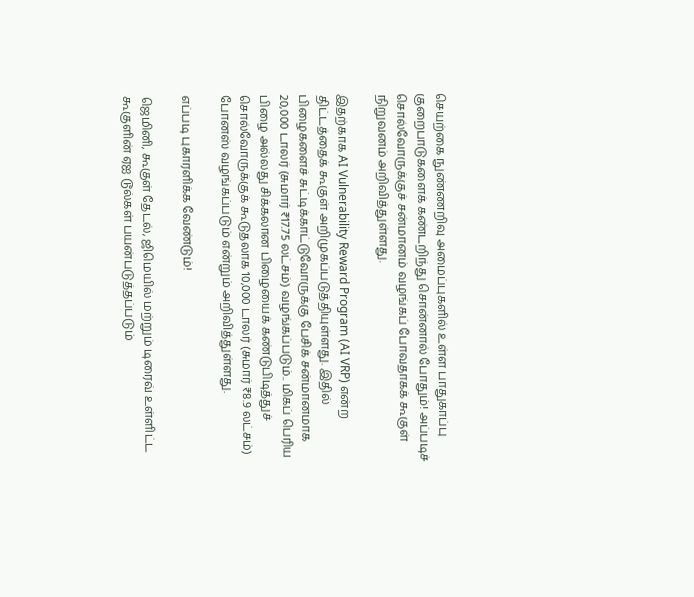செயற்கை நுண்ணறிவு அமைப்புகளில் உள்ள பாதுகாப்பு குறைபாடுகளைக் கண்டறிந்து சொன்னால் போதும்! அப்படிச் சொல்வோருக்குச் சன்மானம் வழங்கப் போவதாகக் கூகுள் நிறுவனம் அறிவித்துள்ளது.

இதற்காக AI Vulnerability Reward Program (AI VRP) என்ற திட்டத்தைக் கூகுள் அறிமுகப்படுத்தியுள்ளது. இதில் பிழைகளைச் சுட்டிக்காட்டுவோருக்கு பேசிக் சன்மானமாக 20,000 டாலர் (சுமார் ₹17.75 லட்சம்) வழங்கப்படும்.. மிகப் பெரிய பிழை அல்லது சிக்கலான பிழையைக் கண்டுபிடித்துச் சொல்வோருக்குக் கூடுதலாக 10,000 டாலர் (சுமார் ₹8.9 லட்சம்) போனஸ் வழங்கப்படும் என்றும் அறிவித்துள்ளது.

எப்படி புகாரளிக்க வேண்டும்!

ஜெமினி, கூகுள் தேடல், ஜிமெயில் மற்றும் டிரைவ் உள்ளிட்ட கூகுளின் ஏஐ டூல்கள் பயன்படுத்தப்படும்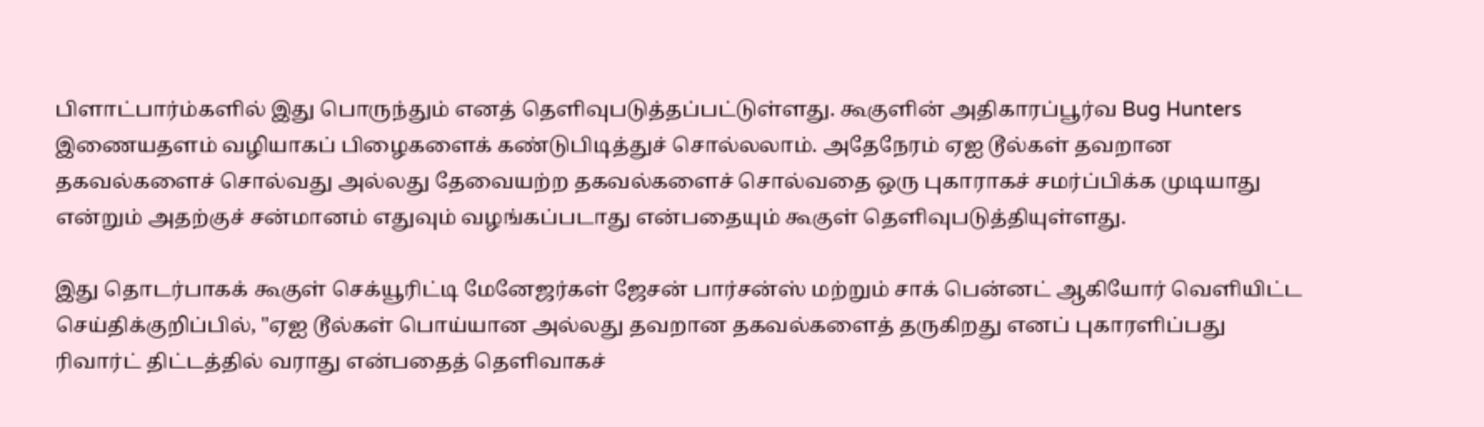பிளாட்பார்ம்களில் இது பொருந்தும் எனத் தெளிவுபடுத்தப்பட்டுள்ளது. கூகுளின் அதிகாரப்பூர்வ Bug Hunters இணையதளம் வழியாகப் பிழைகளைக் கண்டுபிடித்துச் சொல்லலாம். அதேநேரம் ஏஐ டூல்கள் தவறான தகவல்களைச் சொல்வது அல்லது தேவையற்ற தகவல்களைச் சொல்வதை ஒரு புகாராகச் சமர்ப்பிக்க முடியாது என்றும் அதற்குச் சன்மானம் எதுவும் வழங்கப்படாது என்பதையும் கூகுள் தெளிவுபடுத்தியுள்ளது.

இது தொடர்பாகக் கூகுள் செக்யூரிட்டி மேனேஜர்கள் ஜேசன் பார்சன்ஸ் மற்றும் சாக் பென்னட் ஆகியோர் வெளியிட்ட செய்திக்குறிப்பில், "ஏஐ டூல்கள் பொய்யான அல்லது தவறான தகவல்களைத் தருகிறது எனப் புகாரளிப்பது ரிவார்ட் திட்டத்தில் வராது என்பதைத் தெளிவாகச்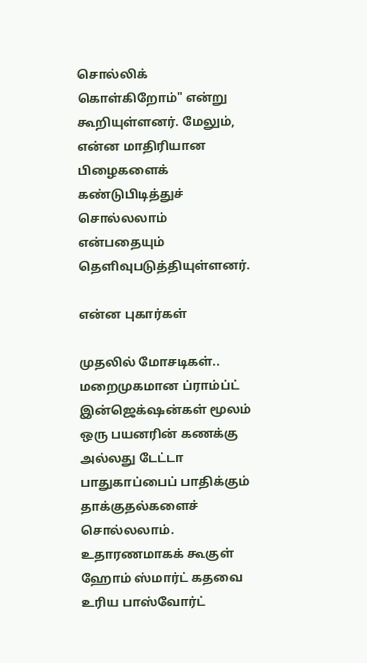சொல்லிக் கொள்கிறோம்" என்று கூறியுள்ளனர். மேலும், என்ன மாதிரியான பிழைகளைக் கண்டுபிடித்துச் சொல்லலாம் என்பதையும் தெளிவுபடுத்தியுள்ளனர்.

என்ன புகார்கள்

முதலில் மோசடிகள்.. மறைமுகமான ப்ராம்ப்ட் இன்ஜெக்‌ஷன்கள் மூலம் ஒரு பயனரின் கணக்கு அல்லது டேட்டா பாதுகாப்பைப் பாதிக்கும் தாக்குதல்களைச் சொல்லலாம். உதாரணமாகக் கூகுள் ஹோம் ஸ்மார்ட் கதவை உரிய பாஸ்வோர்ட்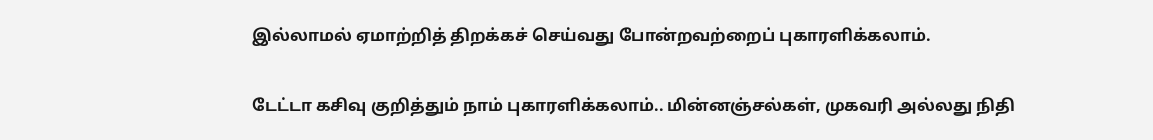இல்லாமல் ஏமாற்றித் திறக்கச் செய்வது போன்றவற்றைப் புகாரளிக்கலாம்.

டேட்டா கசிவு குறித்தும் நாம் புகாரளிக்கலாம்.. மின்னஞ்சல்கள், முகவரி அல்லது நிதி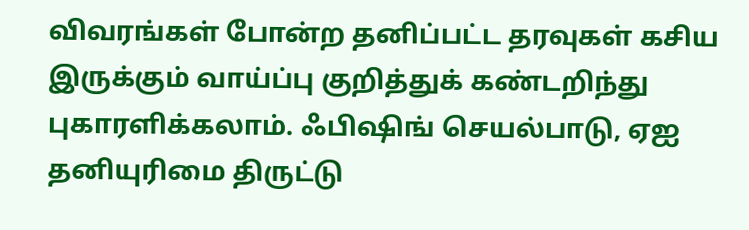விவரங்கள் போன்ற தனிப்பட்ட தரவுகள் கசிய இருக்கும் வாய்ப்பு குறித்துக் கண்டறிந்து புகாரளிக்கலாம். ஃபிஷிங் செயல்பாடு, ஏஐ தனியுரிமை திருட்டு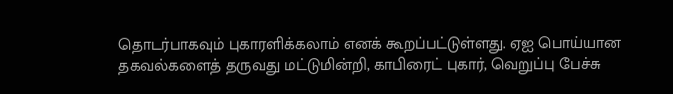தொடர்பாகவும் புகாரளிக்கலாம் எனக் கூறப்பட்டுள்ளது. ஏஐ பொய்யான தகவல்களைத் தருவது மட்டுமின்றி, காபிரைட் புகார், வெறுப்பு பேச்சு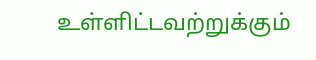உள்ளிட்டவற்றுக்கும்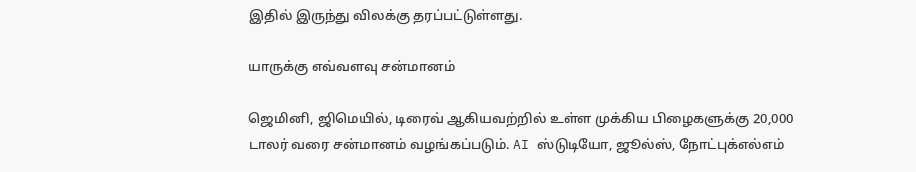இதில் இருந்து விலக்கு தரப்பட்டுள்ளது.

யாருக்கு எவ்வளவு சன்மானம்

ஜெமினி, ஜிமெயில், டிரைவ் ஆகியவற்றில் உள்ள முக்கிய பிழைகளுக்கு 20,000 டாலர் வரை சன்மானம் வழங்கப்படும். AI ஸ்டுடியோ, ஜூல்ஸ், நோட்புக்எல்எம்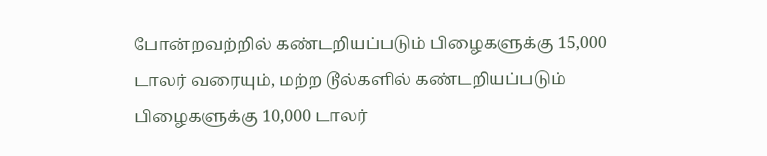போன்றவற்றில் கண்டறியப்படும் பிழைகளுக்கு 15,000 டாலர் வரையும், மற்ற டூல்களில் கண்டறியப்படும் பிழைகளுக்கு 10,000 டாலர்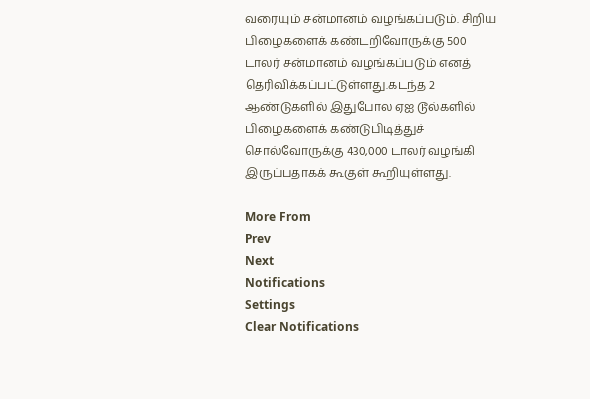வரையும் சன்மானம் வழங்கப்படும். சிறிய பிழைகளைக் கண்டறிவோருக்கு 500 டாலர் சன்மானம் வழங்கப்படும் எனத் தெரிவிக்கப்பட்டுள்ளது.கடந்த 2 ஆண்டுகளில் இதுபோல ஏஐ டூல்களில் பிழைகளைக் கண்டுபிடித்துச் சொல்வோருக்கு 430,000 டாலர் வழங்கி இருப்பதாகக் கூகுள் கூறியுள்ளது.

More From
Prev
Next
Notifications
Settings
Clear Notifications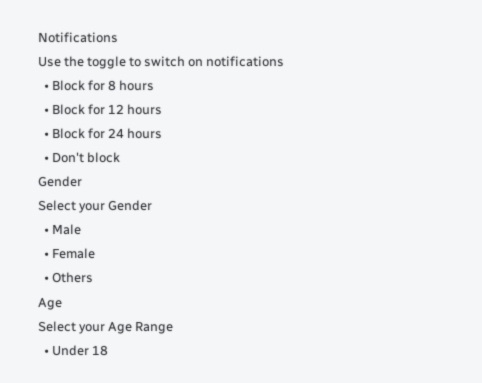Notifications
Use the toggle to switch on notifications
  • Block for 8 hours
  • Block for 12 hours
  • Block for 24 hours
  • Don't block
Gender
Select your Gender
  • Male
  • Female
  • Others
Age
Select your Age Range
  • Under 18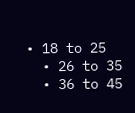• 18 to 25
  • 26 to 35
  • 36 to 45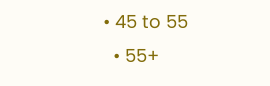• 45 to 55
  • 55+